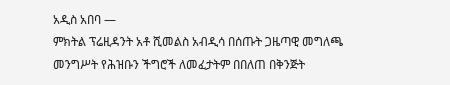አዲስ አበባ —
ምክትል ፕሬዚዳንት አቶ ሺመልስ አብዲሳ በሰጡት ጋዜጣዊ መግለጫ መንግሥት የሕዝቡን ችግሮች ለመፈታትም በበለጠ በቅንጅት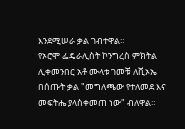እንደሚሠራ ቃል ገብተዋል።
የኦሮሞ ፌዴራሊስት ኮንግረስ ምክትል ሊቀመንበር አቶ ሙላቱ ገመቹ ለቪኦኤ በሰጡት ቃል "መግለጫው የተለመደ እና መፍትሔ ያላስቀመጠ ነው" ብለዋል።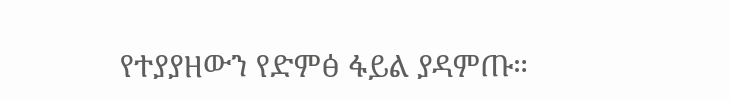የተያያዘውን የድምፅ ፋይል ያዳምጡ።